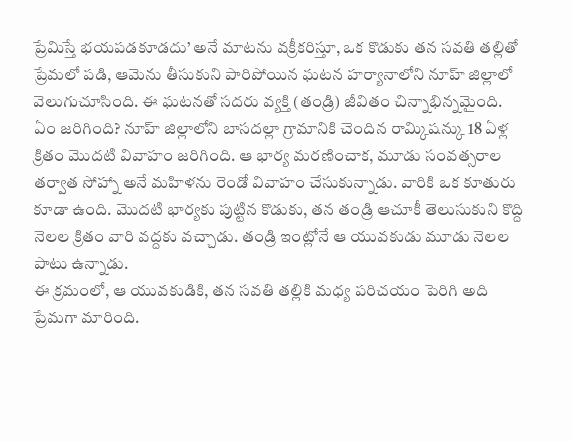ప్రేమిస్తే భయపడకూడదు’ అనే మాటను వక్రీకరిస్తూ, ఒక కొడుకు తన సవతి తల్లితో ప్రేమలో పడి, ఆమెను తీసుకుని పారిపోయిన ఘటన హర్యానాలోని నూహ్ జిల్లాలో వెలుగుచూసింది. ఈ ఘటనతో సదరు వ్యక్తి (తండ్రి) జీవితం చిన్నాభిన్నమైంది.
ఏం జరిగింది? నూహ్ జిల్లాలోని బాసదల్లా గ్రామానికి చెందిన రామ్కిషన్కు 18 ఏళ్ల క్రితం మొదటి వివాహం జరిగింది. ఆ భార్య మరణించాక, మూడు సంవత్సరాల తర్వాత సోహ్నా అనే మహిళను రెండో వివాహం చేసుకున్నాడు. వారికి ఒక కూతురు కూడా ఉంది. మొదటి భార్యకు పుట్టిన కొడుకు, తన తండ్రి ఆచూకీ తెలుసుకుని కొద్ది నెలల క్రితం వారి వద్దకు వచ్చాడు. తండ్రి ఇంట్లోనే ఆ యువకుడు మూడు నెలల పాటు ఉన్నాడు.
ఈ క్రమంలో, ఆ యువకుడికి, తన సవతి తల్లికి మధ్య పరిచయం పెరిగి అది ప్రేమగా మారింది.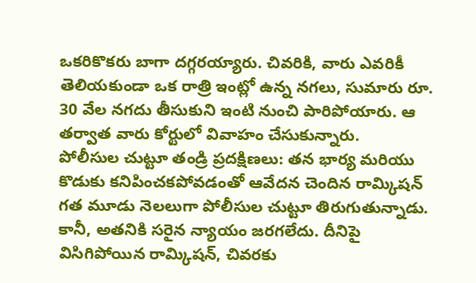ఒకరికొకరు బాగా దగ్గరయ్యారు. చివరికి, వారు ఎవరికీ తెలియకుండా ఒక రాత్రి ఇంట్లో ఉన్న నగలు, సుమారు రూ. 30 వేల నగదు తీసుకుని ఇంటి నుంచి పారిపోయారు. ఆ తర్వాత వారు కోర్టులో వివాహం చేసుకున్నారు.
పోలీసుల చుట్టూ తండ్రి ప్రదక్షిణలు: తన భార్య మరియు కొడుకు కనిపించకపోవడంతో ఆవేదన చెందిన రామ్కిషన్ గత మూడు నెలలుగా పోలీసుల చుట్టూ తిరుగుతున్నాడు. కానీ, అతనికి సరైన న్యాయం జరగలేదు. దీనిపై విసిగిపోయిన రామ్కిషన్, చివరకు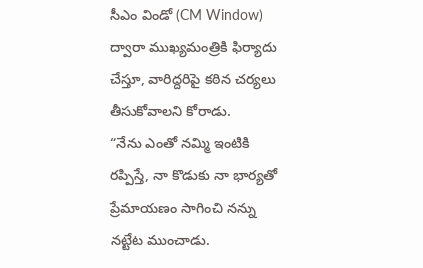సీఎం విండో (CM Window) ద్వారా ముఖ్యమంత్రికి ఫిర్యాదు చేస్తూ, వారిద్దరిపై కఠిన చర్యలు తీసుకోవాలని కోరాడు.
“నేను ఎంతో నమ్మి ఇంటికి రప్పిస్తే, నా కొడుకు నా భార్యతో ప్రేమాయణం సాగించి నన్ను నట్టేట ముంచాడు.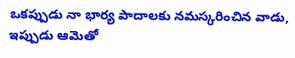ఒకప్పుడు నా భార్య పాదాలకు నమస్కరించిన వాడు, ఇప్పుడు ఆమెతో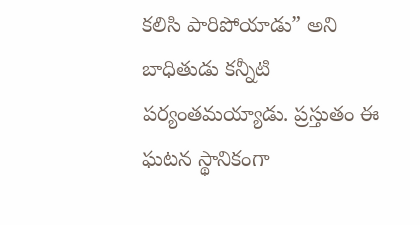కలిసి పారిపోయాడు” అని బాధితుడు కన్నీటి పర్యంతమయ్యాడు. ప్రస్తుతం ఈ ఘటన స్థానికంగా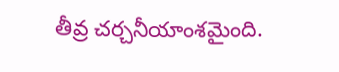తీవ్ర చర్చనీయాంశమైంది.